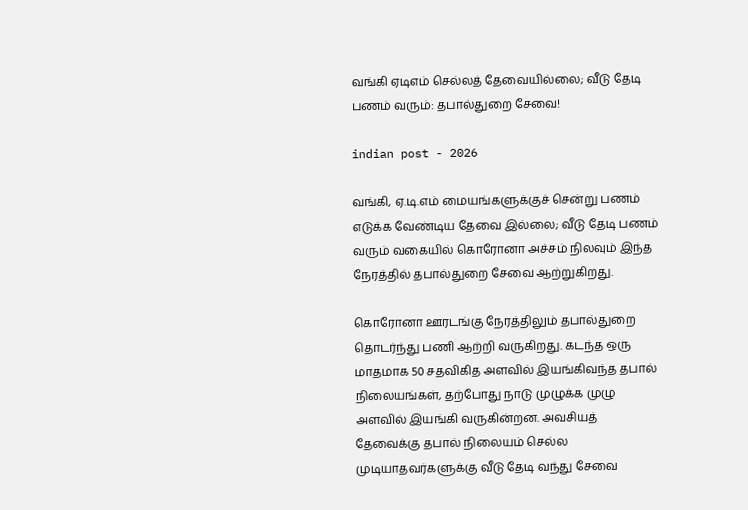வங்கி ஏடிஎம் செல்லத் தேவையில்லை; வீடு தேடி பணம் வரும்: தபால்துறை சேவை!

indian post - 2026

வங்கி, ஏ.டி.எம் மையங்களுக்குச் சென்று பணம் எடுக்க வேண்டிய தேவை இல்லை; வீடு தேடி பணம் வரும் வகையில் கொரோனா அச்சம் நிலவும் இந்த நேரத்தில் தபால்துறை சேவை ஆற்றுகிறது.

கொரோனா ஊரடங்கு நேரத்திலும் தபால்துறை தொடர்ந்து பணி ஆற்றி வருகிறது. கடந்த ஒரு மாதமாக 50 சதவிகித அளவில் இயங்கிவந்த தபால் நிலையங்கள், தற்போது நாடு முழுக்க முழு அளவில் இயங்கி வருகின்றன. அவசியத் தேவைக்கு தபால் நிலையம் செல்ல முடியாதவர்களுக்கு வீடு தேடி வந்து சேவை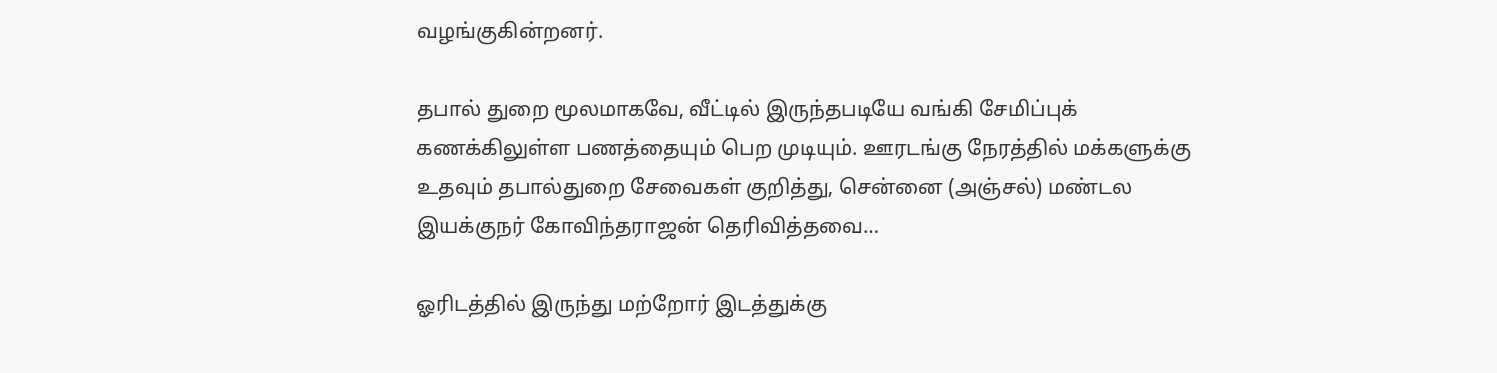வழங்குகின்றனர்.

தபால் துறை மூலமாகவே, வீட்டில் இருந்தபடியே வங்கி சேமிப்புக் கணக்கிலுள்ள பணத்தையும் பெற முடியும். ஊரடங்கு நேரத்தில் மக்களுக்கு உதவும் தபால்துறை சேவைகள் குறித்து, சென்னை (அஞ்சல்) மண்டல இயக்குநர் கோவிந்தராஜன் தெரிவித்தவை…

ஓரிடத்தில் இருந்து மற்றோர் இடத்துக்கு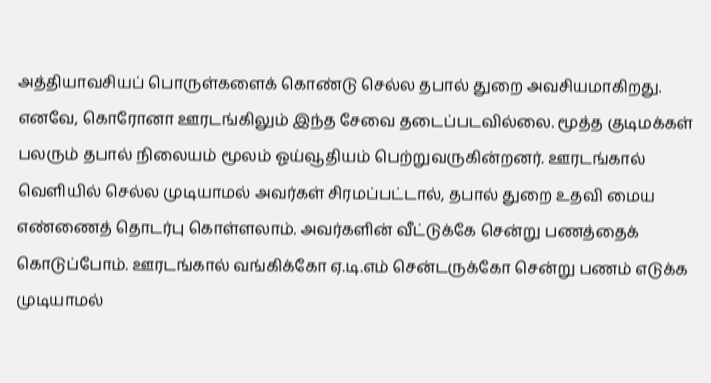அத்தியாவசியப் பொருள்களைக் கொண்டு செல்ல தபால் துறை அவசியமாகிறது. எனவே, கொரோனா ஊரடங்கிலும் இந்த சேவை தடைப்படவில்லை. மூத்த குடிமக்கள் பலரும் தபால் நிலையம் மூலம் ஓய்வூதியம் பெற்றுவருகின்றனர். ஊரடங்கால் வெளியில் செல்ல முடியாமல் அவர்கள் சிரமப்பட்டால், தபால் துறை உதவி மைய எண்ணைத் தொடர்பு கொள்ளலாம். அவர்களின் வீட்டுக்கே சென்று பணத்தைக் கொடுப்போம். ஊரடங்கால் வங்கிக்கோ ஏ.டி.எம் சென்டருக்கோ சென்று பணம் எடுக்க முடியாமல்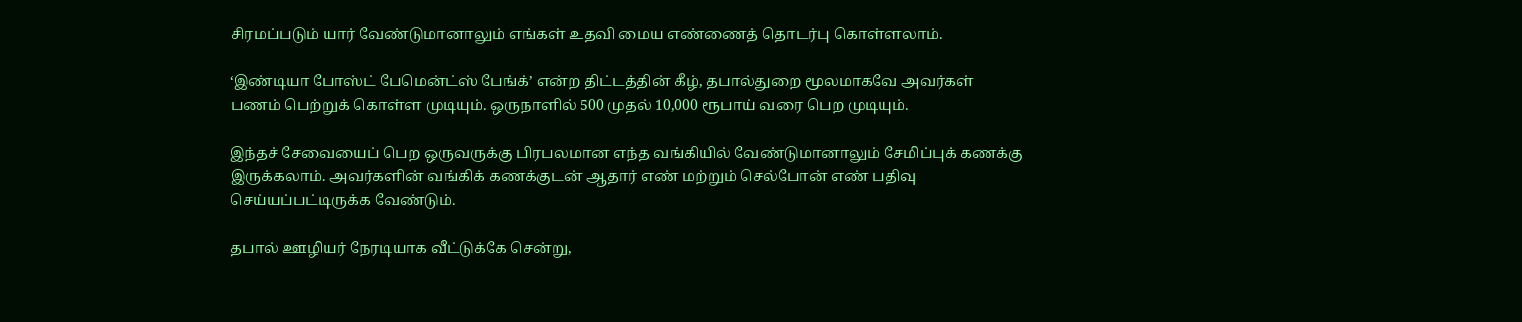சிரமப்படும் யார் வேண்டுமானாலும் எங்கள் உதவி மைய எண்ணைத் தொடர்பு கொள்ளலாம்.

‘இண்டியா போஸ்ட் பேமென்ட்ஸ் பேங்க்’ என்ற திட்டத்தின் கீழ், தபால்துறை மூலமாகவே அவர்கள் பணம் பெற்றுக் கொள்ள முடியும். ஒருநாளில் 500 முதல் 10,000 ரூபாய் வரை பெற முடியும்.

இந்தச் சேவையைப் பெற ஒருவருக்கு பிரபலமான எந்த வங்கியில் வேண்டுமானாலும் சேமிப்புக் கணக்கு இருக்கலாம். அவர்களின் வங்கிக் கணக்குடன் ஆதார் எண் மற்றும் செல்போன் எண் பதிவு செய்யப்பட்டிருக்க வேண்டும்.

தபால் ஊழியர் நேரடியாக வீட்டுக்கே சென்று,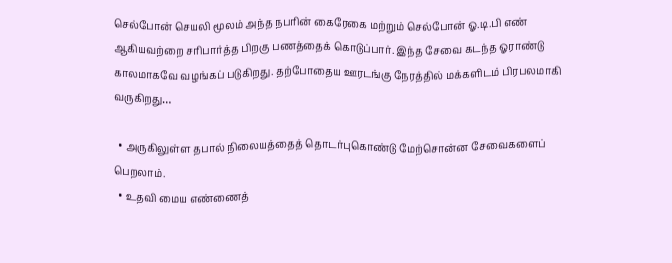செல்போன் செயலி மூலம் அந்த நபரின் கைரேகை மற்றும் செல்போன் ஓ.டி.பி எண் ஆகியவற்றை சரிபார்த்த பிறகு பணத்தைக் கொடுப்பார். இந்த சேவை கடந்த ஓராண்டு காலமாகவே வழங்கப் படுகிறது. தற்போதைய ஊரடங்கு நேரத்தில் மக்களிடம் பிரபலமாகி வருகிறது…

  • அருகிலுள்ள தபால் நிலையத்தைத் தொடர்புகொண்டு மேற்சொன்ன சேவைகளைப் பெறலாம்.
  • உதவி மைய எண்ணைத்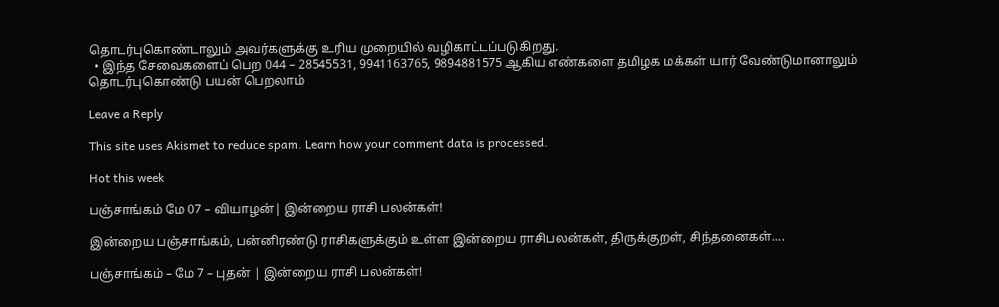தொடர்புகொண்டாலும் அவர்களுக்கு உரிய முறையில் வழிகாட்டப்படுகிறது.
  • இந்த சேவைகளைப் பெற 044 – 28545531, 9941163765, 9894881575 ஆகிய எண்களை தமிழக மக்கள் யார் வேண்டுமானாலும் தொடர்புகொண்டு பயன் பெறலாம்

Leave a Reply

This site uses Akismet to reduce spam. Learn how your comment data is processed.

Hot this week

பஞ்சாங்கம் மே 07 – வியாழன்| இன்றைய ராசி பலன்கள்!

இன்றைய பஞ்சாங்கம், பன்னிரண்டு ராசிகளுக்கும் உள்ள இன்றைய ராசிபலன்கள், திருக்குறள், சிந்தனைகள்....

பஞ்சாங்கம் – மே 7 – புதன் | இன்றைய ராசி பலன்கள்!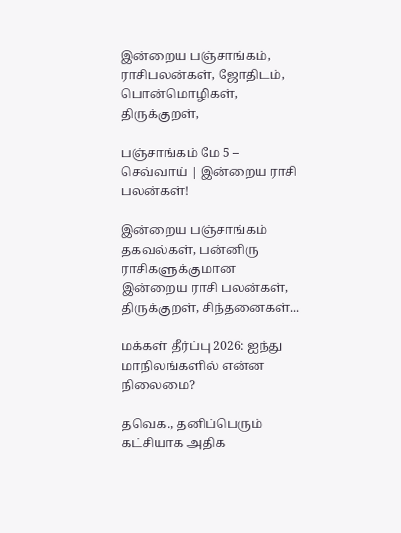இன்றைய பஞ்சாங்கம், ராசிபலன்கள், ஜோதிடம், பொன்மொழிகள், திருக்குறள்,

பஞ்சாங்கம் மே 5 – செவ்வாய் | இன்றைய ராசி பலன்கள்!

இன்றைய பஞ்சாங்கம் தகவல்கள், பன்னிரு ராசிகளுக்குமான இன்றைய ராசி பலன்கள், திருக்குறள், சிந்தனைகள்...

மக்கள் தீர்ப்பு 2026: ஐந்து மாநிலங்களில் என்ன நிலைமை?

தவெக., தனிப்பெரும் கட்சியாக அதிக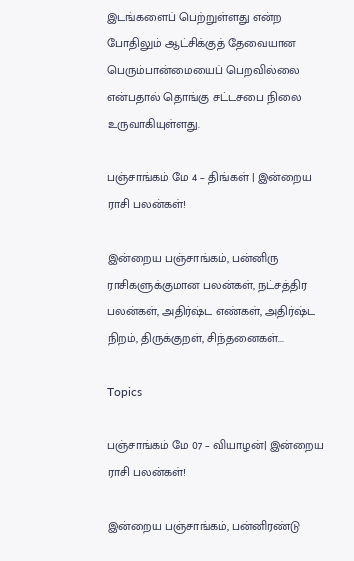இடங்களைப் பெற்றுள்ளது என்ற போதிலும் ஆட்சிக்குத் தேவையான பெரும்பான்மையைப் பெறவில்லை என்பதால் தொங்கு சட்டசபை நிலை உருவாகியுள்ளது.

பஞ்சாங்கம் மே 4 – திங்கள் | இன்றைய ராசி பலன்கள்!

இன்றைய பஞ்சாங்கம், பன்னிரு ராசிகளுக்குமான பலன்கள், நட்சத்திர பலன்கள், அதிர்ஷ்ட எண்கள், அதிர்ஷ்ட நிறம், திருக்குறள், சிந்தனைகள்...

Topics

பஞ்சாங்கம் மே 07 – வியாழன்| இன்றைய ராசி பலன்கள்!

இன்றைய பஞ்சாங்கம், பன்னிரண்டு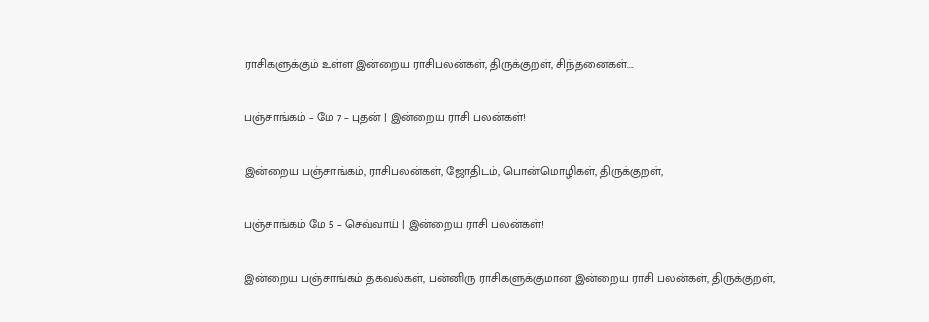ராசிகளுக்கும் உள்ள இன்றைய ராசிபலன்கள், திருக்குறள், சிந்தனைகள்....

பஞ்சாங்கம் – மே 7 – புதன் | இன்றைய ராசி பலன்கள்!

இன்றைய பஞ்சாங்கம், ராசிபலன்கள், ஜோதிடம், பொன்மொழிகள், திருக்குறள்,

பஞ்சாங்கம் மே 5 – செவ்வாய் | இன்றைய ராசி பலன்கள்!

இன்றைய பஞ்சாங்கம் தகவல்கள், பன்னிரு ராசிகளுக்குமான இன்றைய ராசி பலன்கள், திருக்குறள்,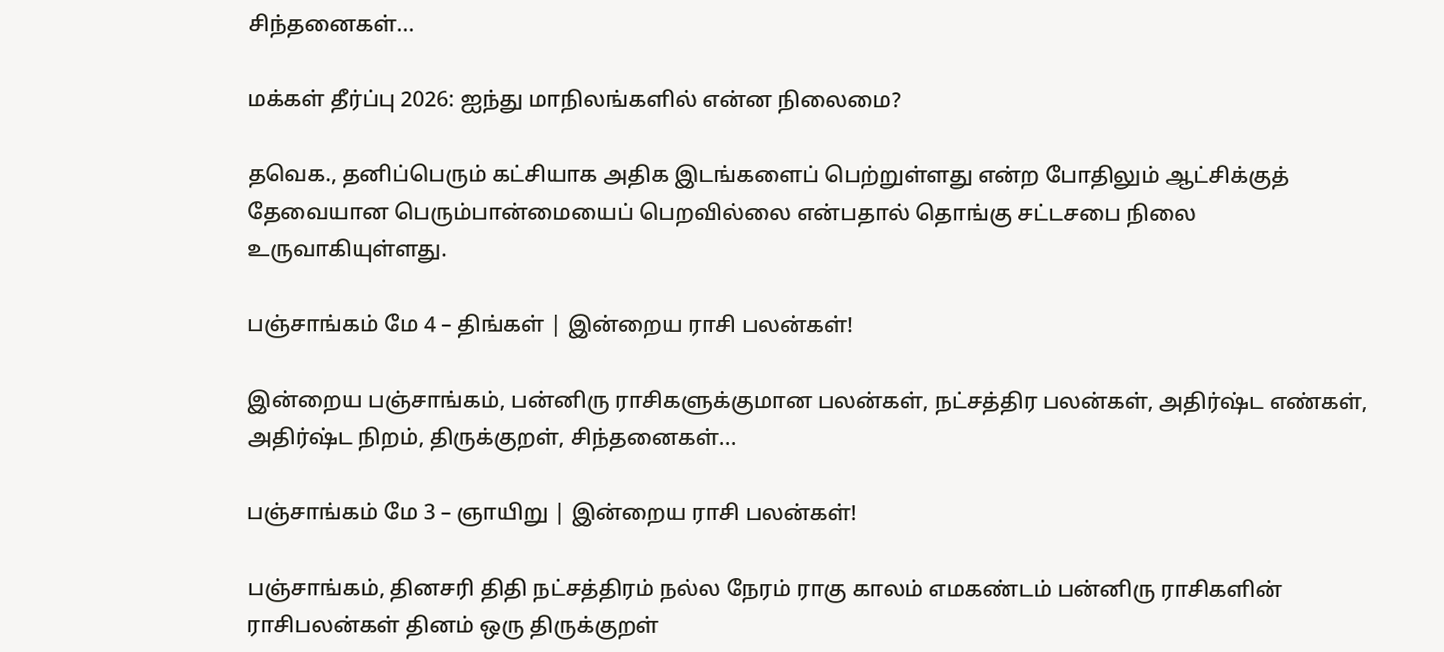சிந்தனைகள்...

மக்கள் தீர்ப்பு 2026: ஐந்து மாநிலங்களில் என்ன நிலைமை?

தவெக., தனிப்பெரும் கட்சியாக அதிக இடங்களைப் பெற்றுள்ளது என்ற போதிலும் ஆட்சிக்குத் தேவையான பெரும்பான்மையைப் பெறவில்லை என்பதால் தொங்கு சட்டசபை நிலை உருவாகியுள்ளது.

பஞ்சாங்கம் மே 4 – திங்கள் | இன்றைய ராசி பலன்கள்!

இன்றைய பஞ்சாங்கம், பன்னிரு ராசிகளுக்குமான பலன்கள், நட்சத்திர பலன்கள், அதிர்ஷ்ட எண்கள், அதிர்ஷ்ட நிறம், திருக்குறள், சிந்தனைகள்...

பஞ்சாங்கம் மே 3 – ஞாயிறு | இன்றைய ராசி பலன்கள்!

பஞ்சாங்கம், தினசரி திதி நட்சத்திரம் நல்ல நேரம் ராகு காலம் எமகண்டம் பன்னிரு ராசிகளின் ராசிபலன்கள் தினம் ஒரு திருக்குறள்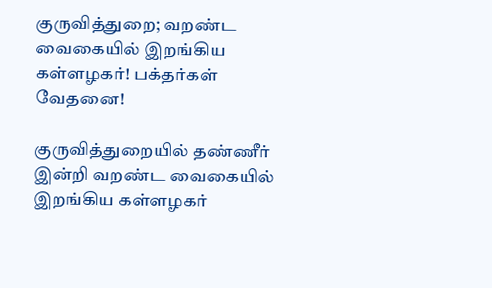குருவித்துறை; வறண்ட வைகையில் இறங்கிய கள்ளழகர்! பக்தர்கள் வேதனை!

குருவித்துறையில் தண்ணீர் இன்றி வறண்ட வைகையில் இறங்கிய கள்ளழகர்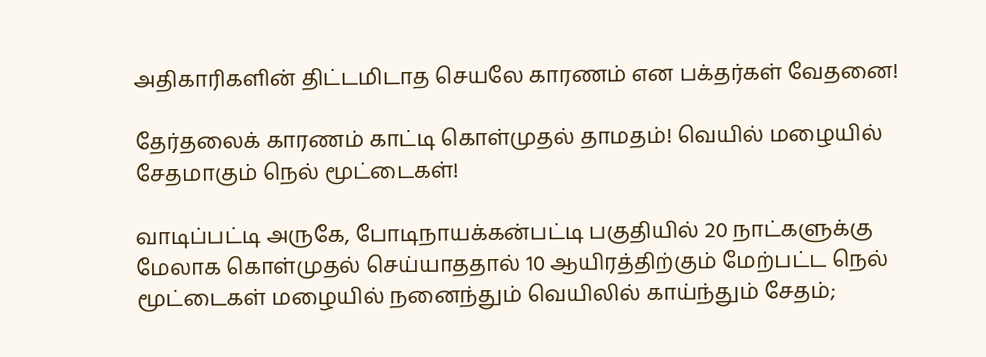அதிகாரிகளின் திட்டமிடாத செயலே காரணம் என பக்தர்கள் வேதனை!

தேர்தலைக் காரணம் காட்டி கொள்முதல் தாமதம்! வெயில் மழையில் சேதமாகும் நெல் மூட்டைகள்!

வாடிப்பட்டி அருகே, போடிநாயக்கன்பட்டி பகுதியில் 20 நாட்களுக்கு மேலாக கொள்முதல் செய்யாததால் 10 ஆயிரத்திற்கும் மேற்பட்ட நெல் மூட்டைகள் மழையில் நனைந்தும் வெயிலில் காய்ந்தும் சேதம்;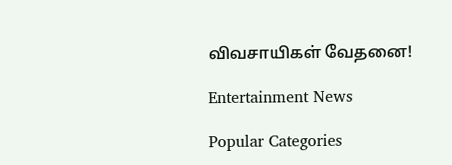விவசாயிகள் வேதனை!

Entertainment News

Popular Categories